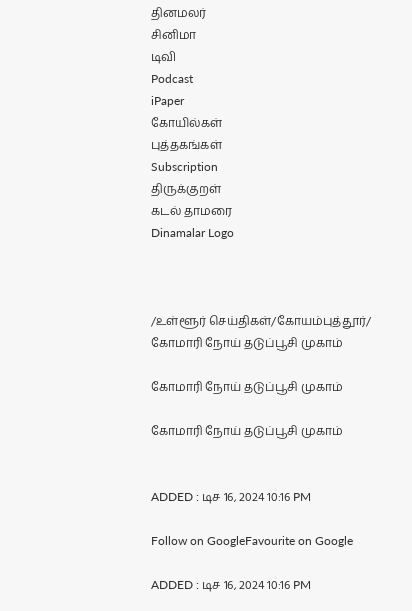தினமலர்
சினிமா
டிவி
Podcast
iPaper
கோயில்கள்
புத்தகங்கள்
Subscription
திருக்குறள்
கடல் தாமரை
Dinamalar Logo



/உள்ளூர் செய்திகள்/கோயம்புத்தூர்/ கோமாரி நோய் தடுப்பூசி முகாம்

கோமாரி நோய் தடுப்பூசி முகாம்

கோமாரி நோய் தடுப்பூசி முகாம்


ADDED : டிச 16, 2024 10:16 PM

Follow on GoogleFavourite on Google

ADDED : டிச 16, 2024 10:16 PM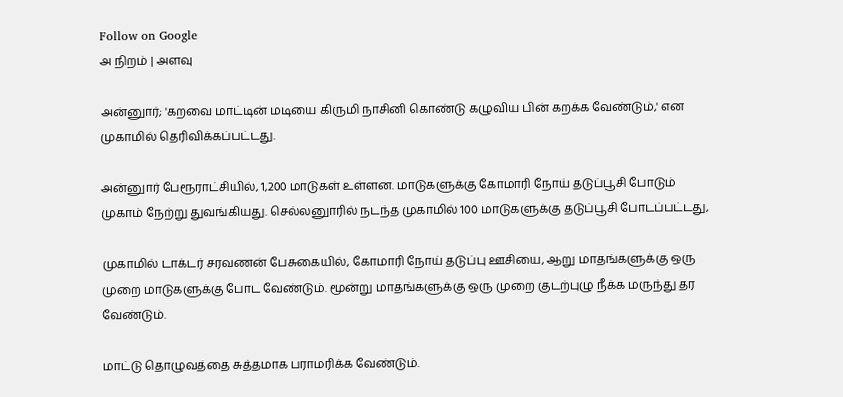Follow on Google
அ நிறம் | அளவு

அன்னுார்; 'கறவை மாட்டின் மடியை கிருமி நாசினி கொண்டு கழுவிய பின் கறக்க வேண்டும்,' என முகாமில் தெரிவிக்கப்பட்டது.

அன்னுார் பேரூராட்சியில், 1,200 மாடுகள் உள்ளன. மாடுகளுக்கு கோமாரி நோய் தடுப்பூசி போடும் முகாம் நேற்று துவங்கியது. செல்லனுாரில் நடந்த முகாமில் 100 மாடுகளுக்கு தடுப்பூசி போடப்பட்டது,

முகாமில் டாக்டர் சரவணன் பேசுகையில், கோமாரி நோய் தடுப்பு ஊசியை, ஆறு மாதங்களுக்கு ஒரு முறை மாடுகளுக்கு போட வேண்டும். மூன்று மாதங்களுக்கு ஒரு முறை குடற்புழு நீக்க மருந்து தர வேண்டும்.

மாட்டு தொழுவத்தை சுத்தமாக பராமரிக்க வேண்டும்.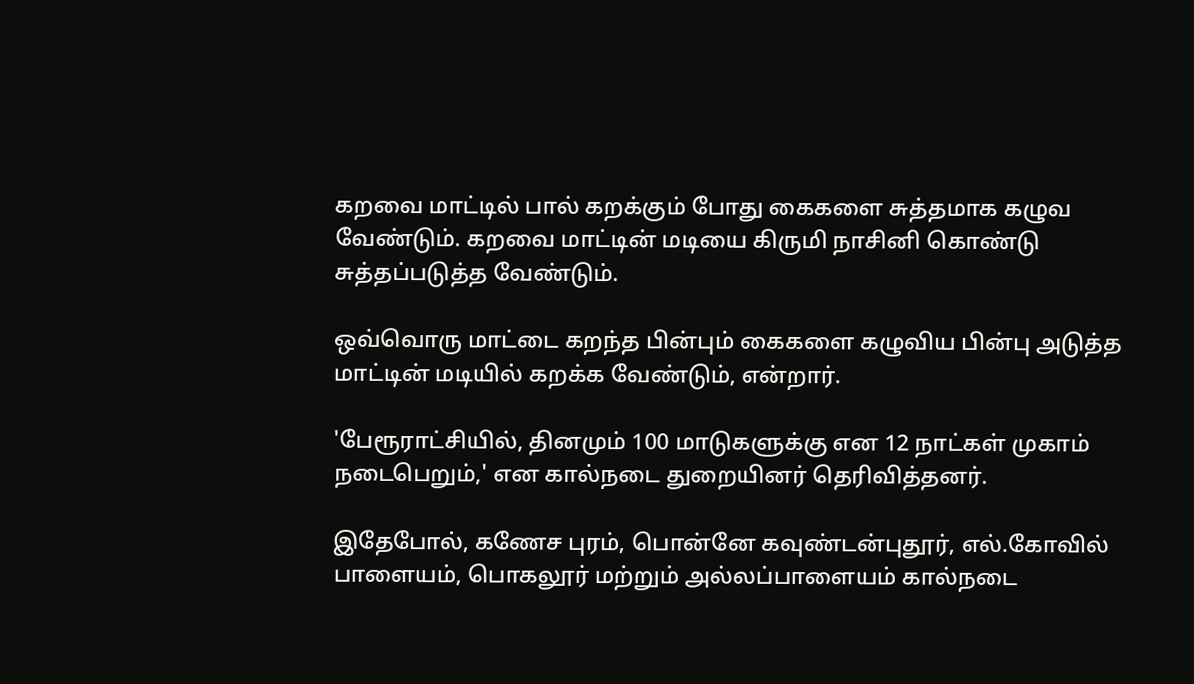கறவை மாட்டில் பால் கறக்கும் போது கைகளை சுத்தமாக கழுவ வேண்டும். கறவை மாட்டின் மடியை கிருமி நாசினி கொண்டு சுத்தப்படுத்த வேண்டும்.

ஒவ்வொரு மாட்டை கறந்த பின்பும் கைகளை கழுவிய பின்பு அடுத்த மாட்டின் மடியில் கறக்க வேண்டும், என்றார்.

'பேரூராட்சியில், தினமும் 100 மாடுகளுக்கு என 12 நாட்கள் முகாம் நடைபெறும்,' என கால்நடை துறையினர் தெரிவித்தனர்.

இதேபோல், கணேச புரம், பொன்னே கவுண்டன்புதூர், எல்.கோவில் பாளையம், பொகலூர் மற்றும் அல்லப்பாளையம் கால்நடை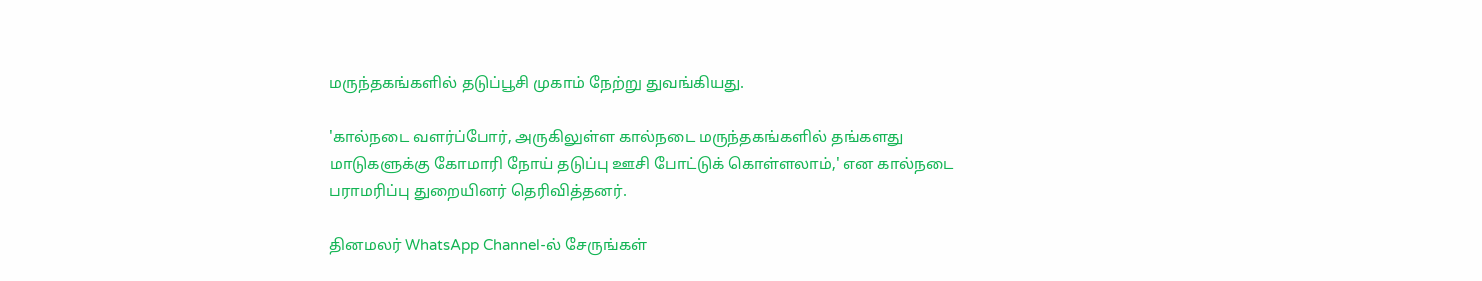மருந்தகங்களில் தடுப்பூசி முகாம் நேற்று துவங்கியது.

'கால்நடை வளர்ப்போர், அருகிலுள்ள கால்நடை மருந்தகங்களில் தங்களது மாடுகளுக்கு கோமாரி நோய் தடுப்பு ஊசி போட்டுக் கொள்ளலாம்,' என கால்நடை பராமரிப்பு துறையினர் தெரிவித்தனர்.

தினமலர் WhatsApp Channel-ல் சேருங்கள்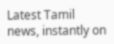Latest Tamil news, instantly on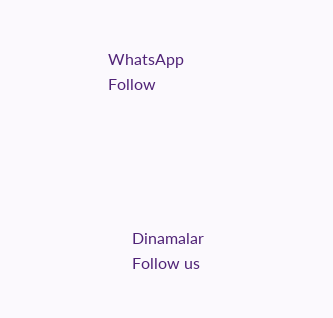WhatsApp
Follow





      Dinamalar
      Follow us